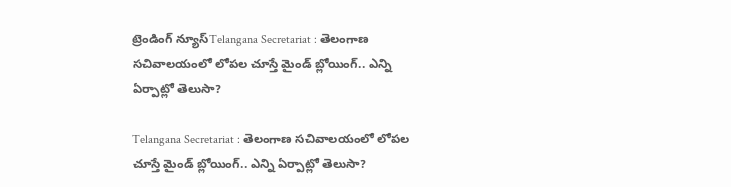ట్రెండింగ్ న్యూస్Telangana Secretariat : తెలంగాణ సచివాలయంలో లోపల చూస్తే మైండ్ బ్లోయింగ్.. ఎన్ని ఏర్పాట్లో తెలుసా?

Telangana Secretariat : తెలంగాణ సచివాలయంలో లోపల చూస్తే మైండ్ బ్లోయింగ్.. ఎన్ని ఏర్పాట్లో తెలుసా?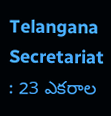Telangana Secretariat : 23 ఎకరాల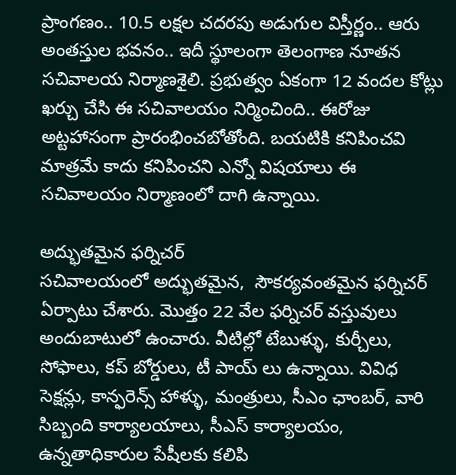ప్రాంగణం.. 10.5 లక్షల చదరపు అడుగుల విస్తీర్ణం.. ఆరు అంతస్తుల భవనం.. ఇదీ స్థూలంగా తెలంగాణ నూతన సచివాలయ నిర్మాణశైలి. ప్రభుత్వం ఏకంగా 12 వందల కోట్లు ఖర్చు చేసి ఈ సచివాలయం నిర్మించింది.. ఈరోజు అట్టహాసంగా ప్రారంభించబోతోంది. బయటికి కనిపించవి మాత్రమే కాదు కనిపించని ఎన్నో విషయాలు ఈ సచివాలయం నిర్మాణంలో దాగి ఉన్నాయి.

అద్భుతమైన ఫర్నిచర్
సచివాలయంలో అద్భుతమైన,  సౌకర్యవంతమైన ఫర్నిచర్ ఏర్పాటు చేశారు. మొత్తం 22 వేల ఫర్నిచర్ వస్తువులు అందుబాటులో ఉంచారు. వీటిల్లో టేబుళ్ళు, కుర్చీలు, సోఫాలు, కప్ బోర్డులు, టీ పాయ్ లు ఉన్నాయి. వివిధ సెక్షన్లు, కాన్ఫరెన్స్ హాళ్ళు, మంత్రులు, సీఎం ఛాంబర్, వారి సిబ్బంది కార్యాలయాలు, సీఎస్ కార్యాలయం, ఉన్నతాధికారుల పేషీలకు కలిపి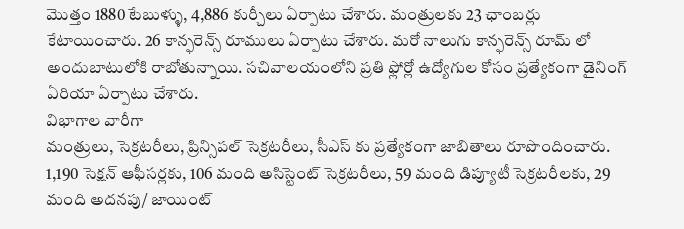మొత్తం 1880 టేబుళ్ళు, 4,886 కుర్చీలు ఏర్పాటు చేశారు. మంత్రులకు 23 ఛాంబర్లు కేటాయించారు. 26 కాన్ఫరెన్స్ రూములు ఏర్పాటు చేశారు. మరో నాలుగు కాన్ఫరెన్స్ రూమ్ లో అందుబాటులోకి రాబోతున్నాయి. సచివాలయంలోని ప్రతి ఫ్లోర్లో ఉద్యోగుల కోసం ప్రత్యేకంగా డైనింగ్ ఏరియా ఏర్పాటు చేశారు.
విభాగాల వారీగా
మంత్రులు, సెక్రటరీలు, ప్రిన్సిపల్ సెక్రటరీలు, సీఎస్ కు ప్రత్యేకంగా జాబితాలు రూపొందించారు. 1,190 సెక్షన్ ఆఫీసర్లకు, 106 మంది అసిస్టెంట్ సెక్రటరీలు, 59 మంది డిప్యూటీ సెక్రటరీలకు, 29 మంది అదనపు/ జాయింట్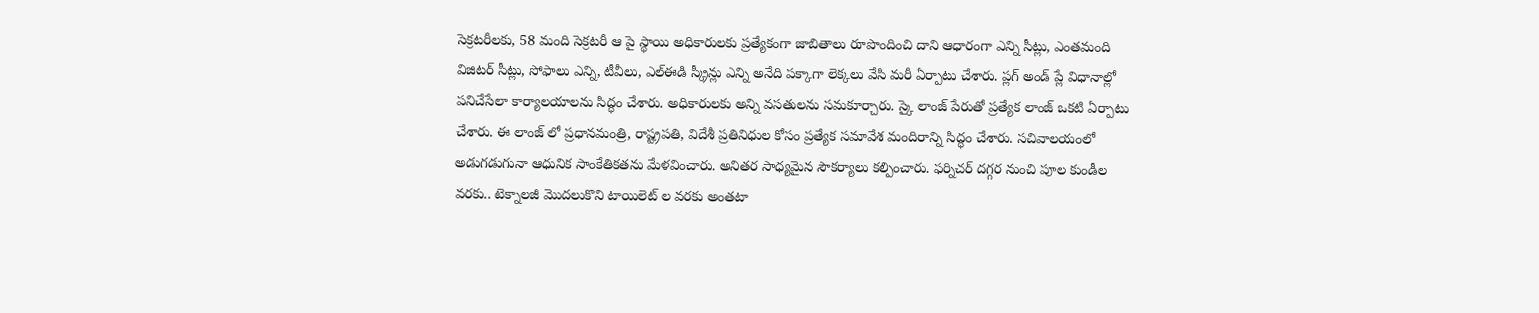సెక్రటరీలకు, 58 మంది సెక్రటరీ ఆ పై స్థాయి అధికారులకు ప్రత్యేకంగా జాబితాలు రూపొందించి దాని ఆధారంగా ఎన్ని సీట్లు, ఎంతమంది విజిటర్ సీట్లు, సోఫాలు ఎన్ని, టీవీలు, ఎల్ఈడి స్క్రీన్లు ఎన్ని అనేది పక్కాగా లెక్కలు వేసి మరీ ఏర్పాటు చేశారు. ప్లగ్ అండ్ ప్లే విధానాల్లో పనిచేసేలా కార్యాలయాలను సిద్ధం చేశారు. అధికారులకు అన్ని వసతులను సమకూర్చారు. స్కై లాంజ్ పేరుతో ప్రత్యేక లాంజ్ ఒకటి ఏర్పాటు చేశారు. ఈ లాంజ్ లో ప్రధానమంత్రి, రాష్ట్రపతి, విదేశీ ప్రతినిధుల కోసం ప్రత్యేక సమావేశ మందిరాన్ని సిద్ధం చేశారు. సచివాలయంలో అడుగడుగునా ఆధునిక సాంకేతికతను మేళవించారు. అనితర సాధ్యమైన సౌకర్యాలు కల్పించారు. ఫర్నిచర్ దగ్గర నుంచి పూల కుండీల వరకు.. టెక్నాలజీ మొదలుకొని టాయిలెట్ ల వరకు అంతటా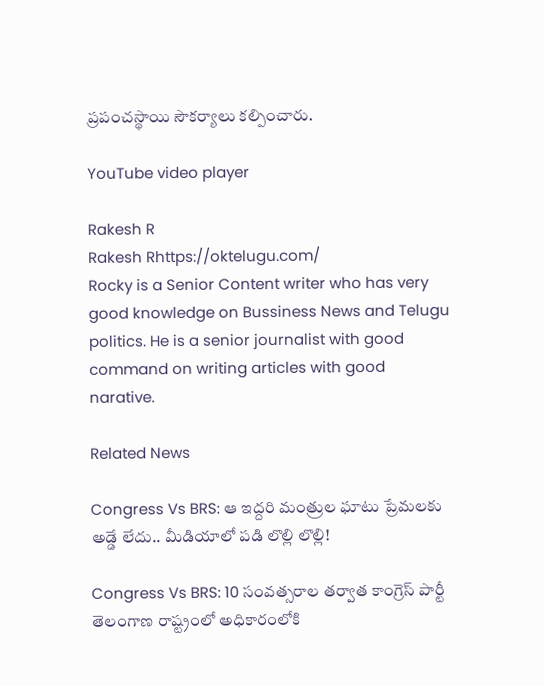ప్రపంచస్థాయి సౌకర్యాలు కల్పించారు.

YouTube video player

Rakesh R
Rakesh Rhttps://oktelugu.com/
Rocky is a Senior Content writer who has very good knowledge on Bussiness News and Telugu politics. He is a senior journalist with good command on writing articles with good narative.

Related News

Congress Vs BRS: ఆ ఇద్దరి మంత్రుల ఘాటు ప్రేమలకు అడ్డే లేదు.. మీడియాలో పడి లొల్లి లొల్లి!

Congress Vs BRS: 10 సంవత్సరాల తర్వాత కాంగ్రెస్ పార్టీ తెలంగాణ రాష్ట్రంలో అధికారంలోకి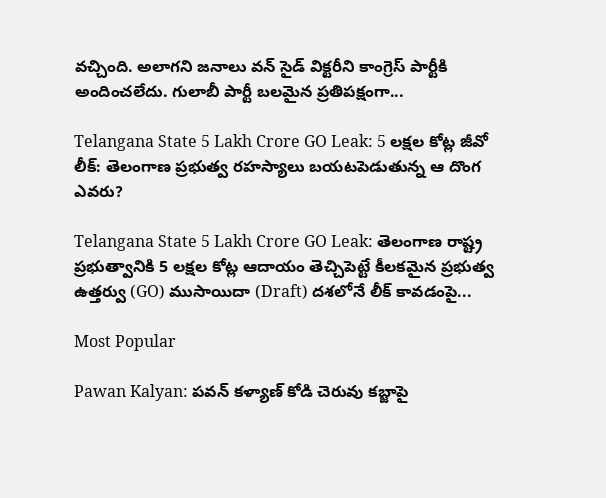వచ్చింది. అలాగని జనాలు వన్ సైడ్ విక్టరీని కాంగ్రెస్ పార్టీకి అందించలేదు. గులాబీ పార్టీ బలమైన ప్రతిపక్షంగా...

Telangana State 5 Lakh Crore GO Leak: 5 లక్షల కోట్ల జీవో లీక్: తెలంగాణ ప్రభుత్వ రహస్యాలు బయటపెడుతున్న ఆ దొంగ ఎవరు?

Telangana State 5 Lakh Crore GO Leak: తెలంగాణ రాష్ట్ర ప్రభుత్వానికి 5 లక్షల కోట్ల ఆదాయం తెచ్చిపెట్టే కీలకమైన ప్రభుత్వ ఉత్తర్వు (GO) ముసాయిదా (Draft) దశలోనే లీక్ కావడంపై...

Most Popular

Pawan Kalyan: పవన్ కళ్యాణ్ కోడి చెరువు కబ్జాపై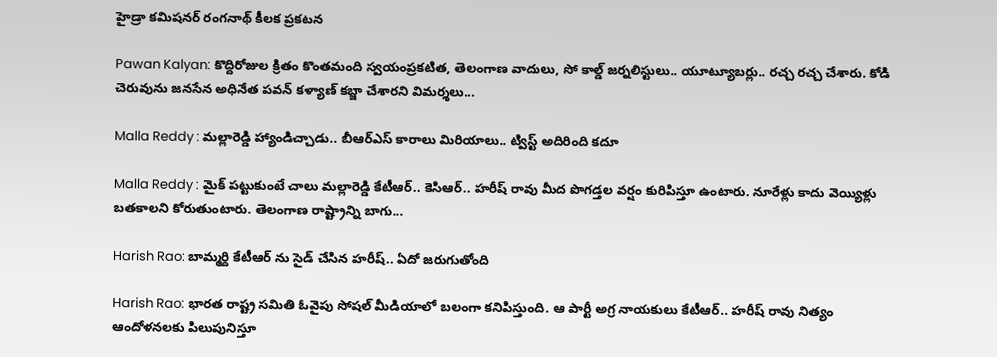హైడ్రా కమిషనర్ రంగనాథ్ కీలక ప్రకటన

Pawan Kalyan: కొద్దిరోజుల క్రితం కొంతమంది స్వయంప్రకటిత, తెలంగాణ వాదులు, సో కాల్డ్ జర్నలిస్టులు.. యూట్యూబర్లు.. రచ్చ రచ్చ చేశారు. కోడి చెరువును జనసేన అధినేత పవన్ కళ్యాణ్ కబ్జా చేశారని విమర్శలు...

Malla Reddy : మల్లారెడ్డి హ్యాండిచ్చాడు.. బీఆర్ఎస్ కారాలు మిరియాలు.. ట్విస్ట్ అదిరింది కదూ

Malla Reddy : మైక్ పట్టుకుంటే చాలు మల్లారెడ్డి కేటీఆర్.. కెసిఆర్.. హరీష్ రావు మీద పొగడ్తల వర్షం కురిపిస్తూ ఉంటారు. నూరేళ్లు కాదు వెయ్యిళ్లు బతకాలని కోరుతుంటారు. తెలంగాణ రాష్ట్రాన్ని బాగు...

Harish Rao: బామ్మర్ది కేటీఆర్ ను సైడ్ చేసిన హరీష్.. ఏదో జరుగుతోంది

Harish Rao: భారత రాష్ట్ర సమితి ఓవైపు సోషల్ మీడియాలో బలంగా కనిపిస్తుంది. ఆ పార్టీ అగ్ర నాయకులు కేటీఆర్.. హరీష్ రావు నిత్యం ఆందోళనలకు పిలుపునిస్తూ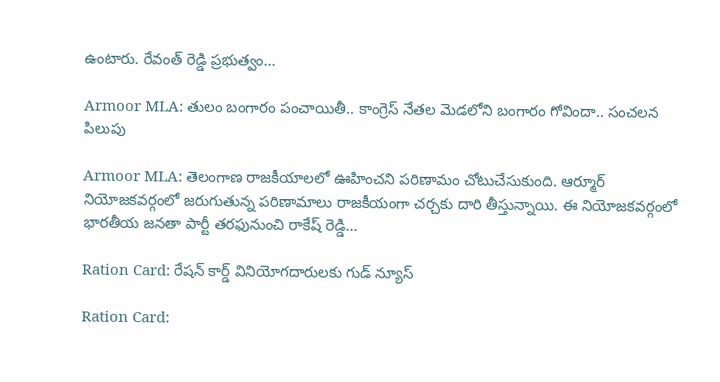ఉంటారు. రేవంత్ రెడ్డి ప్రభుత్వం...

Armoor MLA: తులం బంగారం పంచాయితీ.. కాంగ్రెస్ నేతల మెడలోని బంగారం గోవిందా.. సంచలన పిలుపు

Armoor MLA: తెలంగాణ రాజకీయాలలో ఊహించని పరిణామం చోటుచేసుకుంది. ఆర్మూర్ నియోజకవర్గంలో జరుగుతున్న పరిణామాలు రాజకీయంగా చర్చకు దారి తీస్తున్నాయి. ఈ నియోజకవర్గంలో భారతీయ జనతా పార్టీ తరఫునుంచి రాకేష్ రెడ్డి...

Ration Card: రేషన్ కార్డ్ వినియోగదారులకు గుడ్ న్యూస్

Ration Card: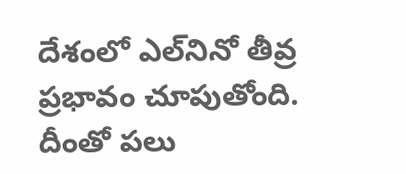దేశంలో ఎల్‌నినో తీవ్ర ప్రభావం చూపుతోంది. దీంతో పలు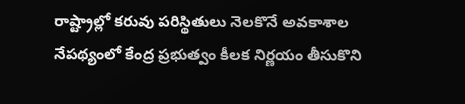రాష్ట్రాల్లో కరువు పరిస్థితులు నెలకొనే అవకాశాల నేపథ్యంలో కేంద్ర ప్రభుత్వం కీలక నిర్ణయం తీసుకొని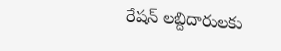రేషన్ లబ్దిదారులకు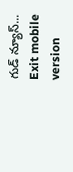గుడ్ న్యూస్...
Exit mobile version